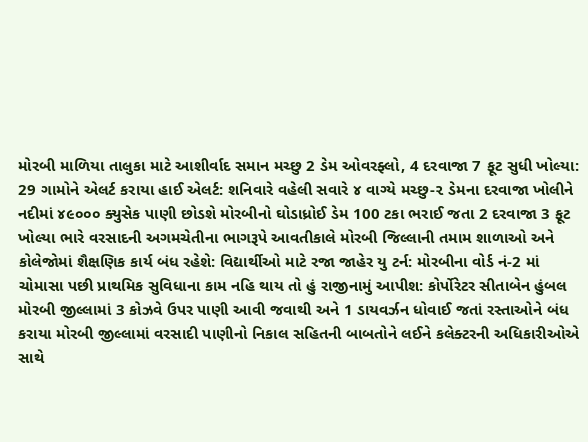મોરબી માળિયા તાલુકા માટે આશીર્વાદ સમાન મચ્છુ 2 ડેમ ઓવરફ્લો, 4 દરવાજા 7 ફૂટ સુધી ખોલ્યા: 29 ગામોને એલર્ટ કરાયા હાઈ એલર્ટ: શનિવારે વહેલી સવારે ૪ વાગ્યે મચ્છુ-૨ ડેમના દરવાજા ખોલીને નદીમાં ૪૯૦૦૦ ક્યુસેક પાણી છોડશે મોરબીનો ઘોડાધ્રોઈ ડેમ 100 ટકા ભરાઈ જતા 2 દરવાજા 3 ફૂટ ખોલ્યા ભારે વરસાદની અગમચેતીના ભાગરૂપે આવતીકાલે મોરબી જિલ્લાની તમામ શાળાઓ અને કોલેજોમાં શૈક્ષણિક કાર્ય બંધ રહેશે: વિદ્યાર્થીઓ માટે રજા જાહેર યુ ટર્ન: મોરબીના વોર્ડ નં-2 માં ચોમાસા પછી પ્રાથમિક સુવિધાના કામ નહિ થાય તો હું રાજીનામું આપીશ: કોર્પોરેટર સીતાબેન હુંબલ મોરબી જીલ્લામાં 3 કોઝવે ઉપર પાણી આવી જવાથી અને 1 ડાયવર્ઝન ધોવાઈ જતાં રસ્તાઓને બંધ કરાયા મોરબી જીલ્લામાં વરસાદી પાણીનો નિકાલ સહિતની બાબતોને લઈને કલેક્ટરની અધિકારીઓએ સાથે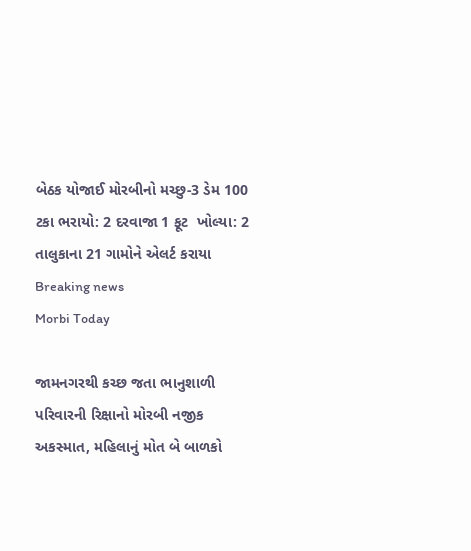બેઠક યોજાઈ મોરબીનો મચ્છુ-3 ડેમ 100 ટકા ભરાયો: 2 દરવાજા 1 ફૂટ  ખોલ્યા: 2 તાલુકાના 21 ગામોને એલર્ટ કરાયા
Breaking news
Morbi Today

જામનગરથી કચ્છ જતા ભાનુશાળી પરિવારની રિક્ષાનો મોરબી નજીક અકસ્માત, મહિલાનું મોત બે બાળકો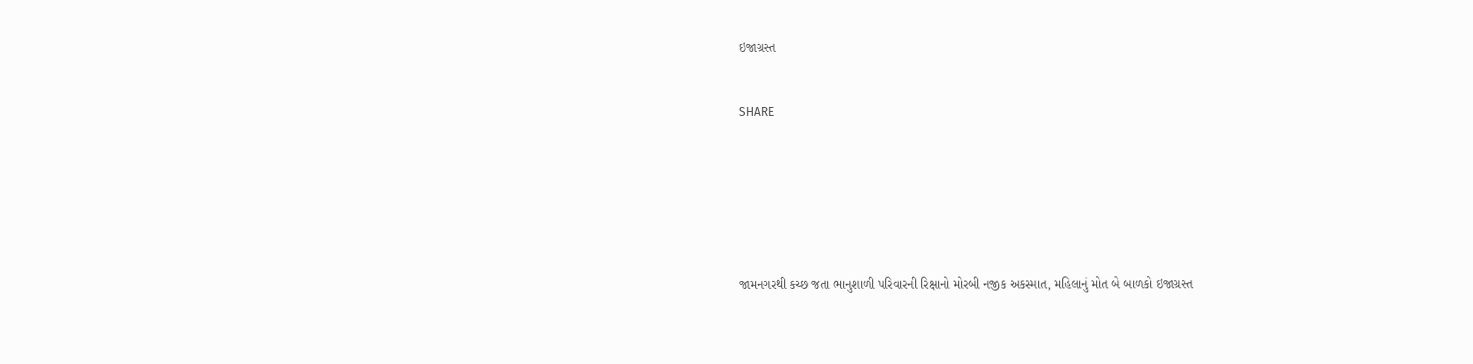ઇજાગ્રસ્ત


SHARE







જામનગરથી કચ્છ જતા ભાનુશાળી પરિવારની રિક્ષાનો મોરબી નજીક અકસ્માત, મહિલાનું મોત બે બાળકો ઇજાગ્રસ્ત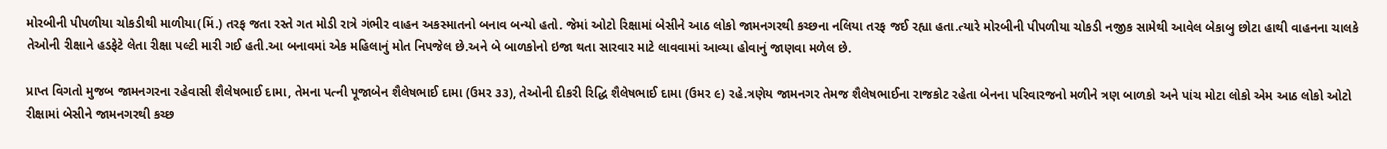મોરબીની પીપળીયા ચોકડીથી માળીયા(મિં.) તરફ જતા રસ્તે ગત મોડી રાત્રે ગંભીર વાહન અકસ્માતનો બનાવ બન્યો હતો. જેમાં ઓટો રિક્ષામાં બેસીને આઠ લોકો જામનગરથી કચ્છના નલિયા તરફ જઈ રહ્યા હતા.ત્યારે મોરબીની પીપળીયા ચોકડી નજીક સામેથી આવેલ બેકાબુ છોટા હાથી વાહનના ચાલકે તેઓની રીક્ષાને હડફેટે લેતા રીક્ષા પલ્ટી મારી ગઈ હતી.આ બનાવમાં એક મહિલાનું મોત નિપજેલ છે.અને બે બાળકોનો ઇજા થતા સારવાર માટે લાવવામાં આવ્યા હોવાનું જાણવા મળેલ છે.

પ્રાપ્ત વિગતો મુજબ જામનગરના રહેવાસી શૈલેષભાઈ દામા, તેમના પત્ની પૂજાબેન શૈલેષભાઈ દામા (ઉમર ૩૩), તેઓની દીકરી રિદ્ધિ શૈલેષભાઈ દામા (ઉમર ૯) રહે.ત્રણેય જામનગર તેમજ શૈલેષભાઈના રાજકોટ રહેતા બેનના પરિવારજનો મળીને ત્રણ બાળકો અને પાંચ મોટા લોકો એમ આઠ લોકો ઓટો રીક્ષામાં બેસીને જામનગરથી કચ્છ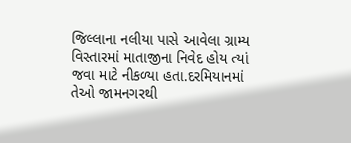જિલ્લાના નલીયા પાસે આવેલા ગ્રામ્ય વિસ્તારમાં માતાજીના નિવેદ હોય ત્યાં જવા માટે નીકળ્યા હતા.દરમિયાનમાં તેઓ જામનગરથી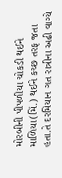મોરબીની પીપળીયા ચોકડી થઈને માળિયા(મિં.) થઈને કચ્છ તરફ જતા હતા.તે દરમિયાન ગત રાત્રીના અઢી વાગ્યે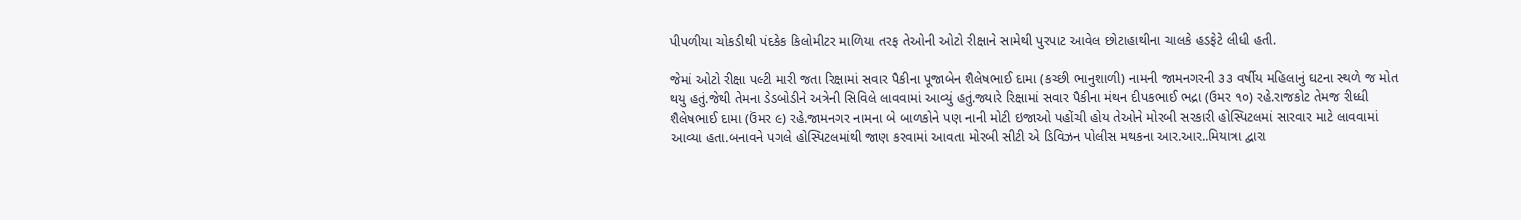પીપળીયા ચોકડીથી પંદકેક કિલોમીટર માળિયા તરફ તેઓની ઓટો રીક્ષાને સામેથી પુરપાટ આવેલ છોટાહાથીના ચાલકે હડફેટે લીધી હતી.

જેમાં ઓટો રીક્ષા પલ્ટી મારી જતા રિક્ષામાં સવાર પૈકીના પૂજાબેન શૈલેષભાઈ દામા (કચ્છી ભાનુશાળી) નામની જામનગરની ૩૩ વર્ષીય મહિલાનું ઘટના સ્થળે જ મોત થયુ હતું.જેથી તેમના ડેડબોડીને અત્રેની સિવિલે લાવવામાં આવ્યું હતું.જ્યારે રિક્ષામાં સવાર પૈકીના મંથન દીપકભાઈ ભદ્રા (ઉમર ૧૦) રહે.રાજકોટ તેમજ રીધ્ધી શૈલેષભાઈ દામા (ઉંમર ૯) રહે.જામનગર નામના બે બાળકોને પણ નાની મોટી ઇજાઓ પહોંચી હોય તેઓને મોરબી સરકારી હોસ્પિટલમાં સારવાર માટે લાવવામાં આવ્યા હતા.બનાવને પગલે હોસ્પિટલમાંથી જાણ કરવામાં આવતા મોરબી સીટી એ ડિવિઝન પોલીસ મથકના આર.આર..મિયાત્રા દ્વારા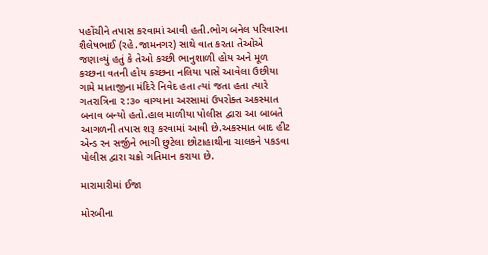પહોંચીને તપાસ કરવામાં આવી હતી.ભોગ બનેલ પરિવારના શૈલેષભાઈ (રહે.જામનગર) સાથે વાત કરતા તેઓએ જણાવ્યું હતું કે તેઓ કચ્છી ભાનુશાળી હોય અને મૂળ કચ્છના વતની હોય કચ્છના નલિયા પાસે આવેલા ઉછીયા ગામે માતાજીના મંદિરે નિવેદ હતા ત્યાં જતા હતા ત્યારે ગતરાત્રિના ૨:૩૦ વાગ્યાના અરસામાં ઉપરોક્ત અકસ્માત બનાવ બન્યો હતો.હાલ માળીયા પોલીસ દ્વારા આ બાબતે આગળની તપાસ શરૂ કરવામાં આવી છે.અકસ્માત બાદ હીટ એન્ડ રન સર્જીને ભાગી છુટેલા છોટાહાથીના ચાલકને પકડવા પોલીસ દ્વારા ચક્રો ગતિમાન કરાયા છે.

મારામારીમાં ઈજા

મોરબીના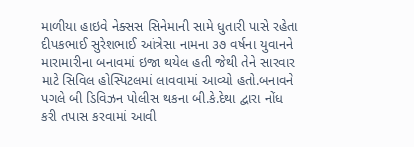માળીયા હાઇવે નેક્સસ સિનેમાની સામે ધુતારી પાસે રહેતા દીપકભાઈ સુરેશભાઈ આંત્રેસા નામના ૩૭ વર્ષના યુવાનને મારામારીના બનાવમાં ઇજા થયેલ હતી જેથી તેને સારવાર માટે સિવિલ હોસ્પિટલમાં લાવવામાં આવ્યો હતો.બનાવને પગલે બી ડિવિઝન પોલીસ થકના બી.કે.દેથા દ્વારા નોંધ કરી તપાસ કરવામાં આવી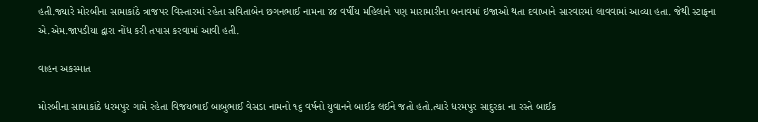હતી.જ્યારે મોરબીના સામાકાંઠે ત્રાજપર વિસ્તારમાં રહેતા સવિતાબેન છગનભાઈ નામના ૪૪ વર્ષીય મહિલાને પણ મારામારીના બનાવમાં ઇજાઓ થતા દવાખાને સારવારમાં લાવવામાં આવ્યા હતા. જેથી સ્ટાફના એ.એમ.જાપડીયા દ્વારા નોંધ કરી તપાસ કરવામાં આવી હતી.

વાહન અકસ્માત

મોરબીના સામાકાંઠે ધરમપુર ગામે રહેતા વિજયભાઈ બાબુભાઈ વેસડા નામનો ૧૬ વર્ષનો યુવાનને બાઈક લઈને જતો હતો.ત્યારે ધરમપુર સાદુરકા ના રસ્તે બાઈક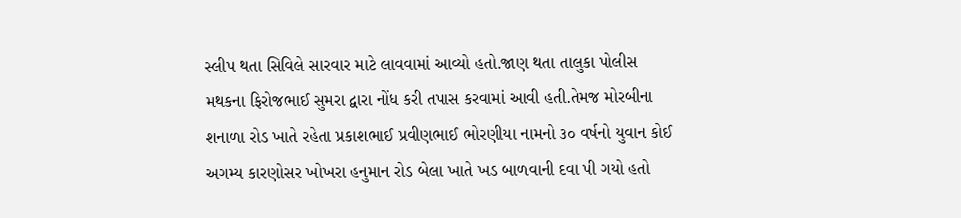સ્લીપ થતા સિવિલે સારવાર માટે લાવવામાં આવ્યો હતો.જાણ થતા તાલુકા પોલીસ મથકના ફિરોજભાઈ સુમરા દ્વારા નોંધ કરી તપાસ કરવામાં આવી હતી.તેમજ મોરબીના શનાળા રોડ ખાતે રહેતા પ્રકાશભાઈ પ્રવીણભાઈ ભોરણીયા નામનો ૩૦ વર્ષનો યુવાન કોઈ અગમ્ય કારણોસર ખોખરા હનુમાન રોડ બેલા ખાતે ખડ બાળવાની દવા પી ગયો હતો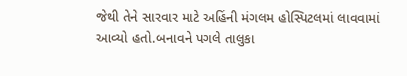જેથી તેને સારવાર માટે અહિંની મંગલમ હોસ્પિટલમાં લાવવામાં આવ્યો હતો.બનાવને પગલે તાલુકા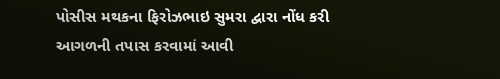પોસીસ મથકના ફિરોઝભાઇ સુમરા દ્વારા નોંધ કરી આગળની તપાસ કરવામાં આવી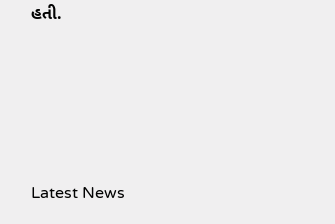હતી.






Latest News